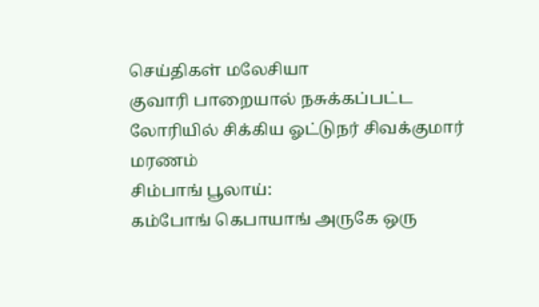செய்திகள் மலேசியா
குவாரி பாறையால் நசுக்கப்பட்ட லோரியில் சிக்கிய ஓட்டுநர் சிவக்குமார் மரணம்
சிம்பாங் பூலாய்:
கம்போங் கெபாயாங் அருகே ஒரு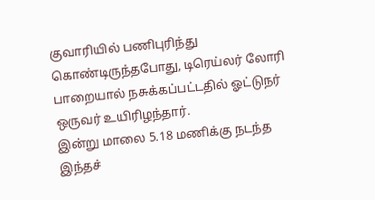குவாரியில் பணிபுரிந்து கொண்டிருந்தபோது, டிரெய்லர் லோரி பாறையால் நசுக்கப்பட்டதில் ஓட்டுநர் ஒருவர் உயிரிழந்தார்.
இன்று மாலை 5.18 மணிக்கு நடந்த இந்தச்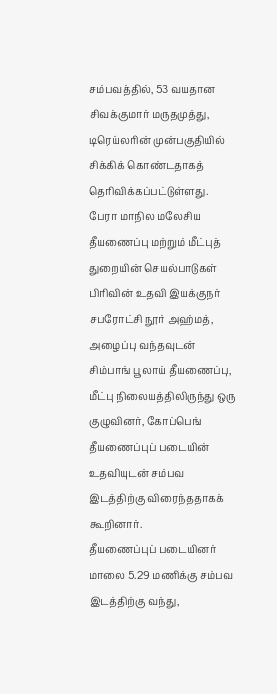சம்பவத்தில், 53 வயதான சிவக்குமார் மருதமுத்து, டிரெய்லரின் முன்பகுதியில் சிக்கிக் கொண்டதாகத் தெரிவிக்கப்பட்டுள்ளது.
பேரா மாநில மலேசிய தீயணைப்பு மற்றும் மீட்புத் துறையின் செயல்பாடுகள் பிரிவின் உதவி இயக்குநர் சபரோட்சி நூர் அஹ்மத்,
அழைப்பு வந்தவுடன் சிம்பாங் பூலாய் தீயணைப்பு, மீட்பு நிலையத்திலிருந்து ஒரு குழுவினர், கோப்பெங் தீயணைப்புப் படையின் உதவியுடன் சம்பவ இடத்திற்கு விரைந்ததாகக் கூறினார்.
தீயணைப்புப் படையினர் மாலை 5.29 மணிக்கு சம்பவ இடத்திற்கு வந்து,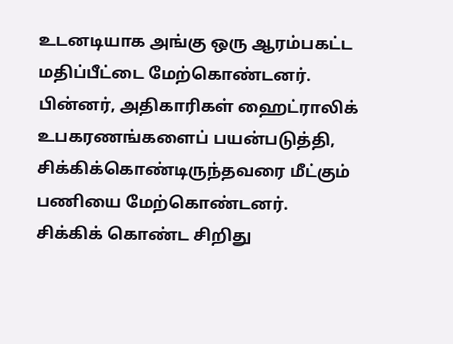உடனடியாக அங்கு ஒரு ஆரம்பகட்ட மதிப்பீட்டை மேற்கொண்டனர்.
பின்னர், அதிகாரிகள் ஹைட்ராலிக் உபகரணங்களைப் பயன்படுத்தி, சிக்கிக்கொண்டிருந்தவரை மீட்கும் பணியை மேற்கொண்டனர்.
சிக்கிக் கொண்ட சிறிது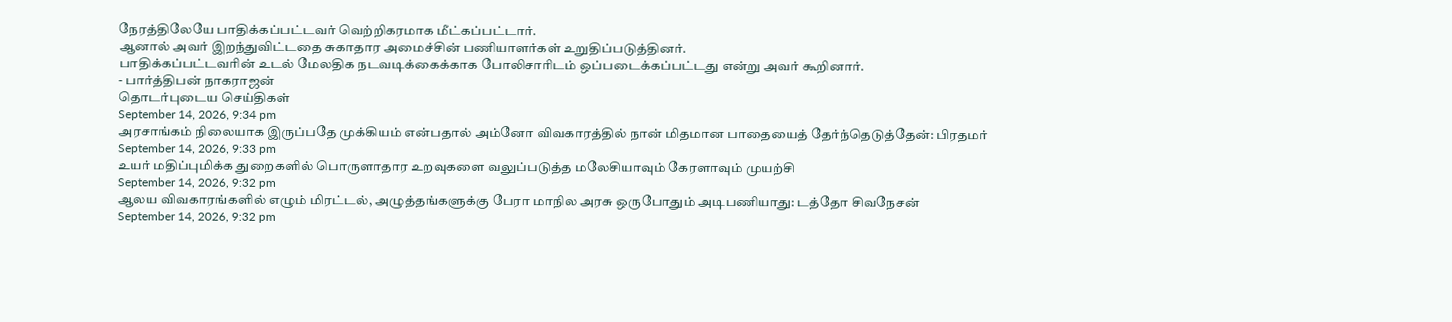நேரத்திலேயே பாதிக்கப்பட்டவர் வெற்றிகரமாக மீட்கப்பட்டார்.
ஆனால் அவர் இறந்துவிட்டதை சுகாதார அமைச்சின் பணியாளர்கள் உறுதிப்படுத்தினர்.
பாதிக்கப்பட்டவரின் உடல் மேலதிக நடவடிக்கைக்காக போலிசாரிடம் ஒப்படைக்கப்பட்டது என்று அவர் கூறினார்.
- பார்த்திபன் நாகராஜன்
தொடர்புடைய செய்திகள்
September 14, 2026, 9:34 pm
அரசாங்கம் நிலையாக இருப்பதே முக்கியம் என்பதால் அம்னோ விவகாரத்தில் நான் மிதமான பாதையைத் தேர்ந்தெடுத்தேன்: பிரதமர்
September 14, 2026, 9:33 pm
உயர் மதிப்புமிக்க துறைகளில் பொருளாதார உறவுகளை வலுப்படுத்த மலேசியாவும் கேரளாவும் முயற்சி
September 14, 2026, 9:32 pm
ஆலய விவகாரங்களில் எழும் மிரட்டல், அழுத்தங்களுக்கு பேரா மாநில அரசு ஒருபோதும் அடிபணியாது: டத்தோ சிவநேசன்
September 14, 2026, 9:32 pm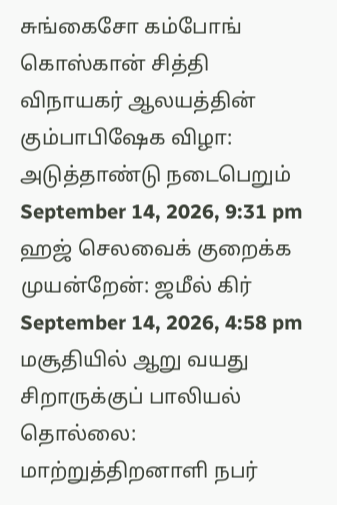சுங்கைசோ கம்போங் கொஸ்கான் சித்தி விநாயகர் ஆலயத்தின் கும்பாபிஷேக விழா: அடுத்தாண்டு நடைபெறும்
September 14, 2026, 9:31 pm
ஹஜ் செலவைக் குறைக்க முயன்றேன்: ஜமீல் கிர்
September 14, 2026, 4:58 pm
மசூதியில் ஆறு வயது சிறாருக்குப் பாலியல் தொல்லை: மாற்றுத்திறனாளி நபர்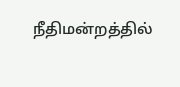நீதிமன்றத்தில்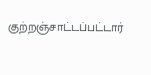குற்றஞ்சாட்டப்பட்டார்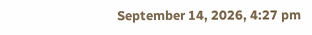September 14, 2026, 4:27 pm